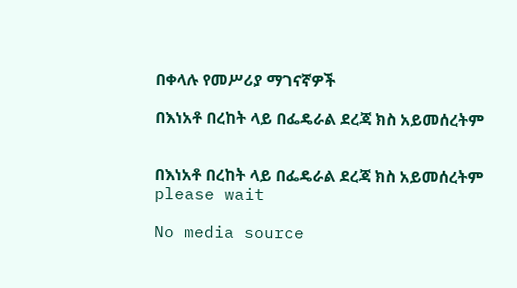በቀላሉ የመሥሪያ ማገናኛዎች

በእነአቶ በረከት ላይ በፌዴራል ደረጃ ክስ አይመሰረትም


በእነአቶ በረከት ላይ በፌዴራል ደረጃ ክስ አይመሰረትም
please wait

No media source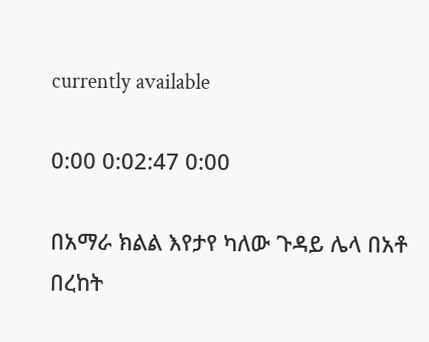currently available

0:00 0:02:47 0:00

በአማራ ክልል እየታየ ካለው ጉዳይ ሌላ በአቶ በረከት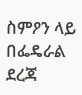ስምዖን ላይ በፌዴራል ደረጃ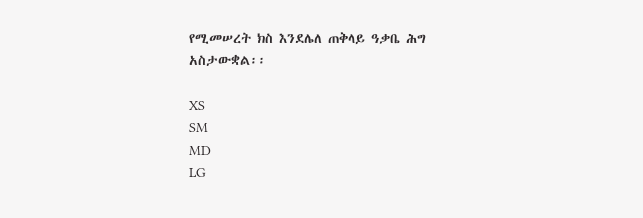የሚመሠረት ክስ እንደሌለ ጠቅላይ ዓቃቤ ሕግ አስታውቋል፡፡

XS
SM
MD
LG